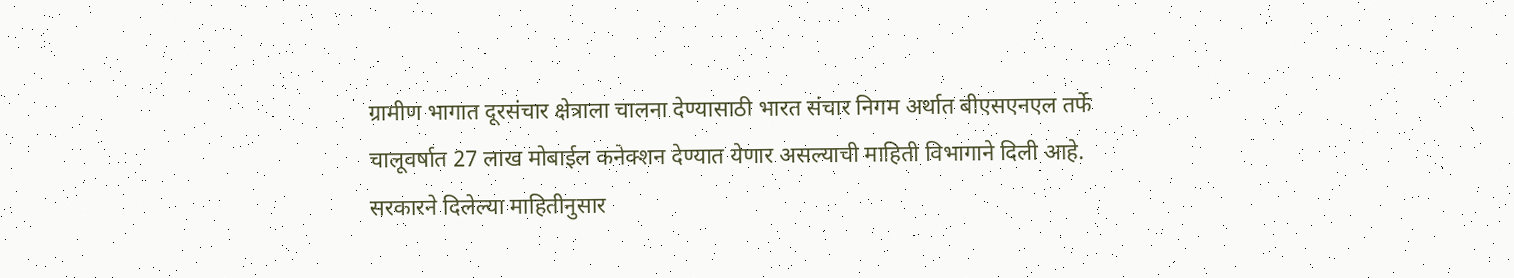ग्रामीण भागात दूरसंचार क्षेत्राला चालना देण्यासाठी भारत संचार निगम अर्थात बीएसएनएल तर्फे चालूवर्षात 27 लाख मोबाईल कनेक्शन देण्यात येणार असल्याची माहिती विभागाने दिली आहे.
सरकारने दिलेल्या माहितीनुसार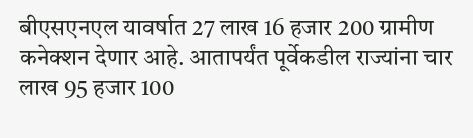बीएसएनएल यावर्षात 27 लाख 16 हजार 200 ग्रामीण कनेक्शन देणार आहे. आतापर्यंत पूर्वेकडील राज्यांना चार लाख 95 हजार 100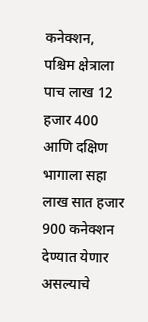कनेक्शन, पश्चिम क्षेत्राला पाच लाख 12 हजार 400 आणि दक्षिण भागाला सहा लाख सात हजार 900 कनेक्शन देण्यात येणार असल्याचे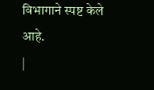विभागाने स्पष्ट केले आहे.
|